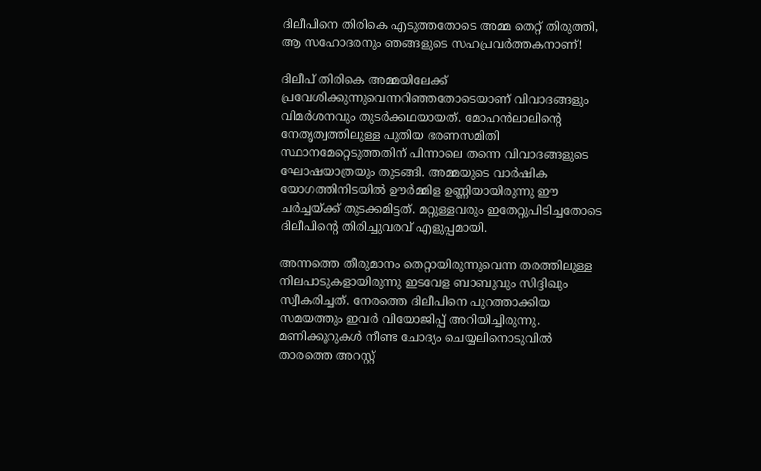ദിലീപിനെ തിരികെ എടുത്തതോടെ അമ്മ തെറ്റ് തിരുത്തി, ആ സഹോദരനും ഞങ്ങളുടെ സഹപ്രവര്‍ത്തകനാണ്!

ദിലീപ് തിരികെ അമ്മയിലേക്ക് പ്രവേശിക്കുന്നുവെന്നറിഞ്ഞതോടെയാണ് വിവാദങ്ങളും വിമര്‍ശനവും തുടര്‍ക്കഥയായത്. മോഹന്‍ലാലിന്റെ നേതൃത്വത്തിലുള്ള പുതിയ ഭരണസമിതി സ്ഥാനമേറ്റെടുത്തതിന് പിന്നാലെ തന്നെ വിവാദങ്ങളുടെ ഘോഷയാത്രയും തുടങ്ങി. അമ്മയുടെ വാര്‍ഷിക യോഗത്തിനിടയില്‍ ഊര്‍മ്മിള ഉണ്ണിയായിരുന്നു ഈ ചര്‍ച്ചയ്ക്ക് തുടക്കമിട്ടത്. മറ്റുള്ളവരും ഇതേറ്റുപിടിച്ചതോടെ ദിലീപിന്റെ തിരിച്ചുവരവ് എളുപ്പമായി.

അന്നത്തെ തീരുമാനം തെറ്റായിരുന്നുവെന്ന തരത്തിലുള്ള നിലപാടുകളായിരുന്നു ഇടവേള ബാബുവും സിദ്ദിഖും സ്വീകരിച്ചത്. നേരത്തെ ദിലീപിനെ പുറത്താക്കിയ സമയത്തും ഇവര്‍ വിയോജിപ്പ് അറിയിച്ചിരുന്നു. മണിക്കൂറുകള്‍ നീണ്ട ചോദ്യം ചെയ്യലിനൊടുവില്‍ താരത്തെ അറസ്റ്റ്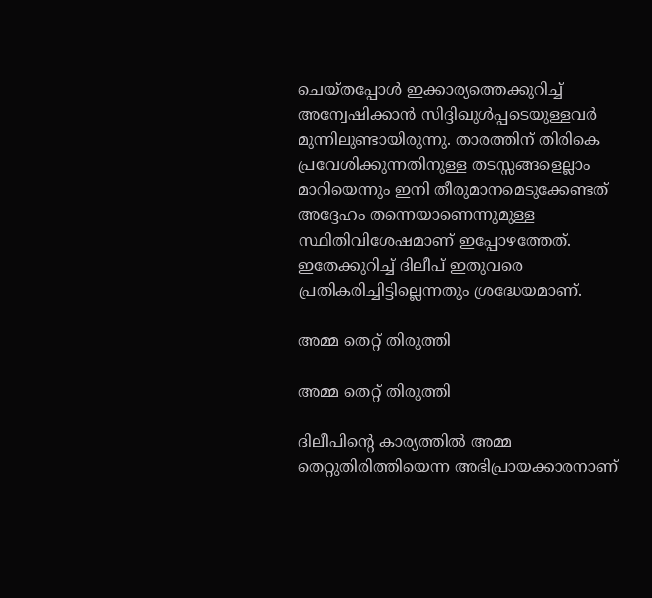ചെയ്തപ്പോള്‍ ഇക്കാര്യത്തെക്കുറിച്ച് അന്വേഷിക്കാന്‍ സിദ്ദിഖുള്‍പ്പടെയുള്ളവര്‍ മുന്നിലുണ്ടായിരുന്നു. താരത്തിന് തിരികെ പ്രവേശിക്കുന്നതിനുള്ള തടസ്സങ്ങളെല്ലാം മാറിയെന്നും ഇനി തീരുമാനമെടുക്കേണ്ടത് അദ്ദേഹം തന്നെയാണെന്നുമുള്ള സ്ഥിതിവിശേഷമാണ് ഇപ്പോഴത്തേത്. ഇതേക്കുറിച്ച് ദിലീപ് ഇതുവരെ പ്രതികരിച്ചിട്ടില്ലെന്നതും ശ്രദ്ധേയമാണ്.

അമ്മ തെറ്റ് തിരുത്തി

അമ്മ തെറ്റ് തിരുത്തി

ദിലീപിന്റെ കാര്യത്തില്‍ അമ്മ തെറ്റുതിരിത്തിയെന്ന അഭിപ്രായക്കാരനാണ്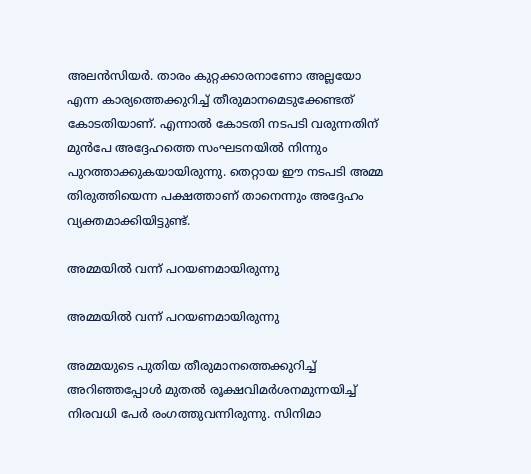അലന്‍സിയര്‍. താരം കുറ്റക്കാരനാണോ അല്ലയോ എന്ന കാര്യത്തെക്കുറിച്ച് തീരുമാനമെടുക്കേണ്ടത് കോടതിയാണ്. എന്നാല്‍ കോടതി നടപടി വരുന്നതിന് മുന്‍പേ അദ്ദേഹത്തെ സംഘടനയില്‍ നിന്നും പുറത്താക്കുകയായിരുന്നു. തെറ്റായ ഈ നടപടി അമ്മ തിരുത്തിയെന്ന പക്ഷത്താണ് താനെന്നും അദ്ദേഹം വ്യക്തമാക്കിയിട്ടുണ്ട്.

അമ്മയില്‍ വന്ന് പറയണമായിരുന്നു

അമ്മയില്‍ വന്ന് പറയണമായിരുന്നു

അമ്മയുടെ പുതിയ തീരുമാനത്തെക്കുറിച്ച് അറിഞ്ഞപ്പോള്‍ മുതല്‍ രൂക്ഷവിമര്‍ശനമുന്നയിച്ച് നിരവധി പേര്‍ രംഗത്തുവന്നിരുന്നു. സിനിമാ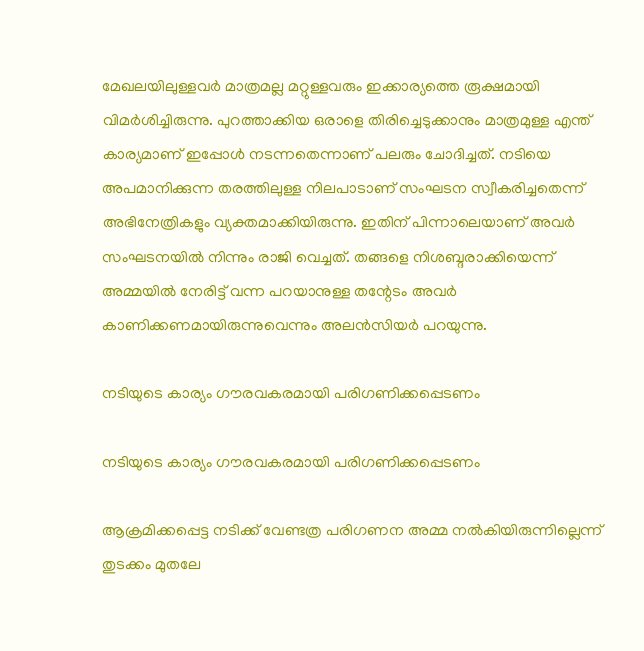മേഖലയിലുള്ളവര്‍ മാത്രമല്ല മറ്റുള്ളവരും ഇക്കാര്യത്തെ രൂക്ഷമായി വിമര്‍ശിച്ചിരുന്നു. പുറത്താക്കിയ ഒരാളെ തിരിച്ചെടുക്കാനും മാത്രമുള്ള എന്ത് കാര്യമാണ് ഇപ്പോള്‍ നടന്നതെന്നാണ് പലരും ചോദിച്ചത്. നടിയെ അപമാനിക്കുന്ന തരത്തിലുള്ള നിലപാടാണ് സംഘടന സ്വീകരിച്ചതെന്ന് അഭിനേത്രികളും വ്യക്തമാക്കിയിരുന്നു. ഇതിന് പിന്നാലെയാണ് അവര്‍ സംഘടനയില്‍ നിന്നും രാജി വെച്ചത്. തങ്ങളെ നിശബ്ദരാക്കിയെന്ന് അമ്മയില്‍ നേരിട്ട് വന്ന പറയാനുള്ള തന്റേടം അവര്‍ കാണിക്കണമായിരുന്നുവെന്നും അലന്‍സിയര്‍ പറയുന്നു.

നടിയുടെ കാര്യം ഗൗരവകരമായി പരിഗണിക്കപ്പെടണം

നടിയുടെ കാര്യം ഗൗരവകരമായി പരിഗണിക്കപ്പെടണം

ആക്രമിക്കപ്പെട്ട നടിക്ക് വേണ്ടത്ര പരിഗണന അമ്മ നല്‍കിയിരുന്നില്ലെന്ന് തുടക്കം മുതലേ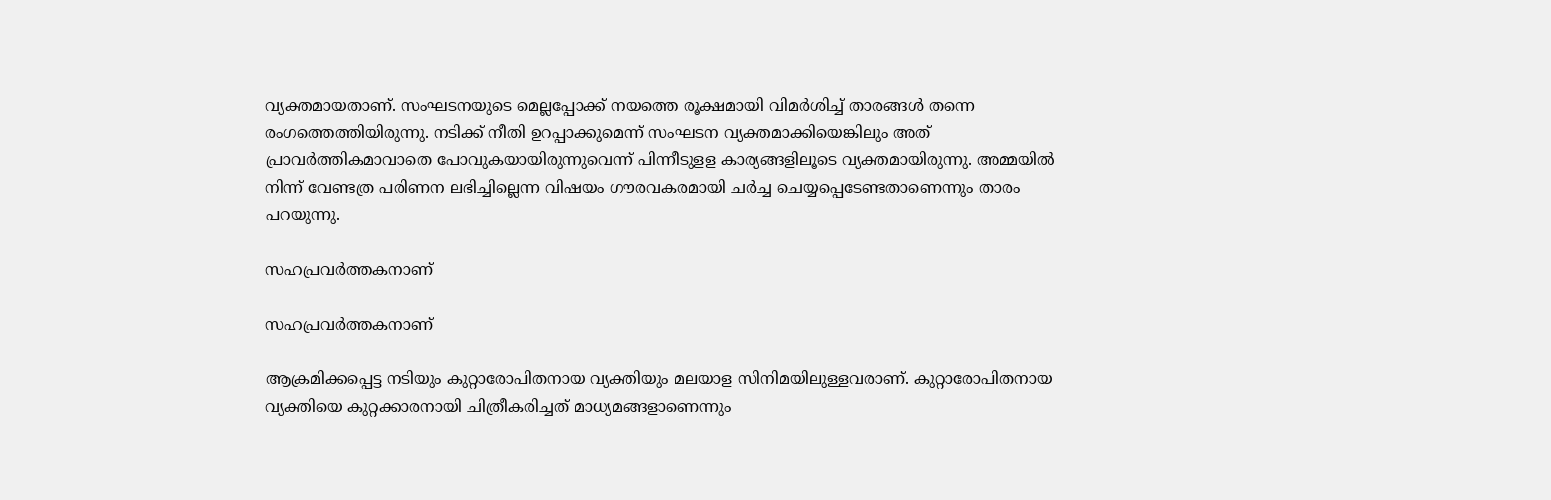വ്യക്തമായതാണ്. സംഘടനയുടെ മെല്ലപ്പോക്ക് നയത്തെ രൂക്ഷമായി വിമര്‍ശിച്ച് താരങ്ങള്‍ തന്നെ രംഗത്തെത്തിയിരുന്നു. നടിക്ക് നീതി ഉറപ്പാക്കുമെന്ന് സംഘടന വ്യക്തമാക്കിയെങ്കിലും അത് പ്രാവര്‍ത്തികമാവാതെ പോവുകയായിരുന്നുവെന്ന് പിന്നീടുളള കാര്യങ്ങളിലൂടെ വ്യക്തമായിരുന്നു. അമ്മയില്‍ നിന്ന് വേണ്ടത്ര പരിണന ലഭിച്ചില്ലെന്ന വിഷയം ഗൗരവകരമായി ചര്‍ച്ച ചെയ്യപ്പെടേണ്ടതാണെന്നും താരം പറയുന്നു.

സഹപ്രവര്‍ത്തകനാണ്

സഹപ്രവര്‍ത്തകനാണ്

ആക്രമിക്കപ്പെട്ട നടിയും കുറ്റാരോപിതനായ വ്യക്തിയും മലയാള സിനിമയിലുള്ളവരാണ്. കുറ്റാരോപിതനായ വ്യക്തിയെ കുറ്റക്കാരനായി ചിത്രീകരിച്ചത് മാധ്യമങ്ങളാണെന്നും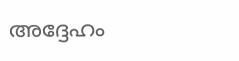അദ്ദേഹം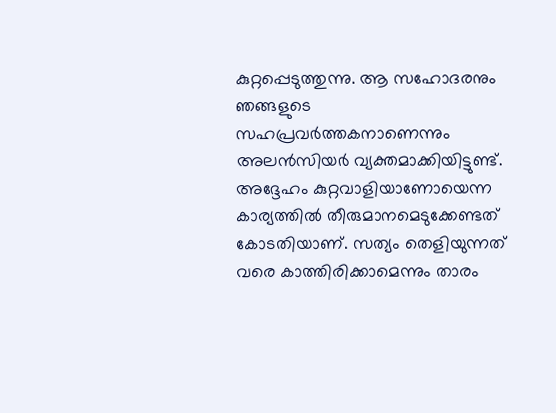കുറ്റപ്പെടുത്തുന്നു. ആ സഹോദരനും ഞങ്ങളുടെ സഹപ്രവര്‍ത്തകനാണെന്നും അലന്‍സിയര്‍ വ്യക്തമാക്കിയിട്ടുണ്ട്. അദ്ദേഹം കുറ്റവാളിയാണോയെന്ന കാര്യത്തില്‍ തീരുമാനമെടുക്കേണ്ടത് കോടതിയാണ്. സത്യം തെളിയുന്നത് വരെ കാത്തിരിക്കാമെന്നും താരം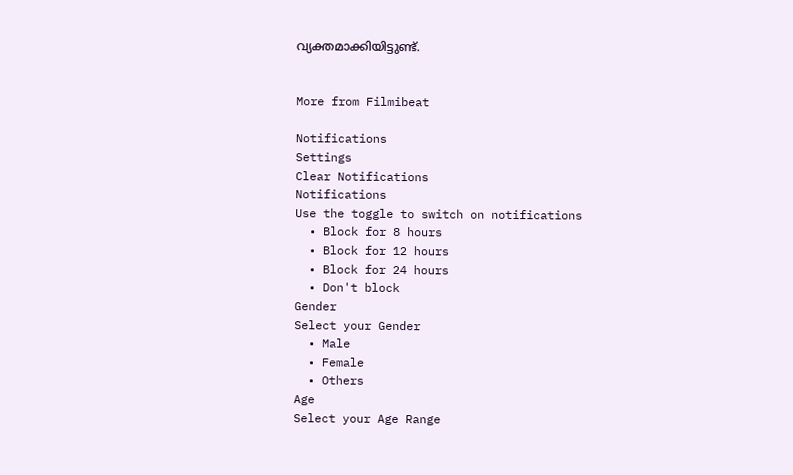വ്യക്തമാക്കിയിട്ടുണ്ട്.


More from Filmibeat

Notifications
Settings
Clear Notifications
Notifications
Use the toggle to switch on notifications
  • Block for 8 hours
  • Block for 12 hours
  • Block for 24 hours
  • Don't block
Gender
Select your Gender
  • Male
  • Female
  • Others
Age
Select your Age Range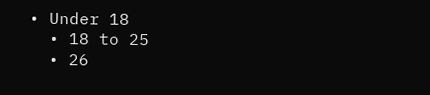• Under 18
  • 18 to 25
  • 26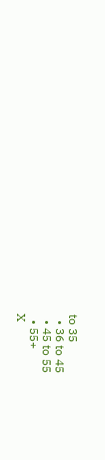to 35
  • 36 to 45
  • 45 to 55
  • 55+
X